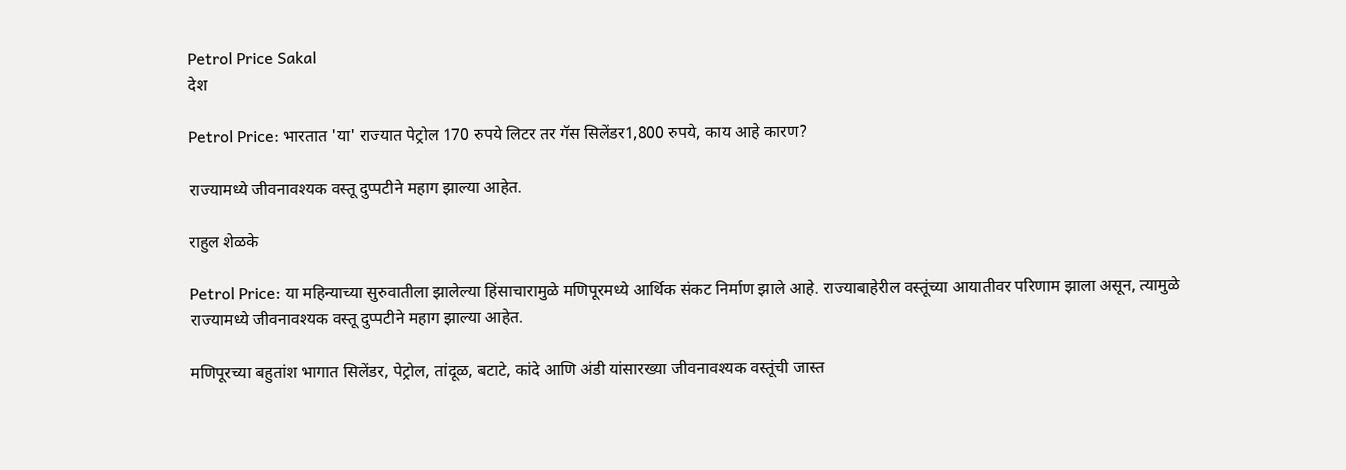Petrol Price Sakal
देश

Petrol Price: भारतात 'या' राज्यात पेट्रोल 170 रुपये लिटर तर गॅस सिलेंडर1,800 रुपये, काय आहे कारण?

राज्यामध्ये जीवनावश्यक वस्तू दुप्पटीने महाग झाल्या आहेत.

राहुल शेळके

Petrol Price: या महिन्याच्या सुरुवातीला झालेल्या हिंसाचारामुळे मणिपूरमध्ये आर्थिक संकट निर्माण झाले आहे. राज्याबाहेरील वस्तूंच्या आयातीवर परिणाम झाला असून, त्यामुळे राज्यामध्ये जीवनावश्यक वस्तू दुप्पटीने महाग झाल्या आहेत.

मणिपूरच्या बहुतांश भागात सिलेंडर, पेट्रोल, तांदूळ, बटाटे, कांदे आणि अंडी यांसारख्या जीवनावश्यक वस्तूंची जास्त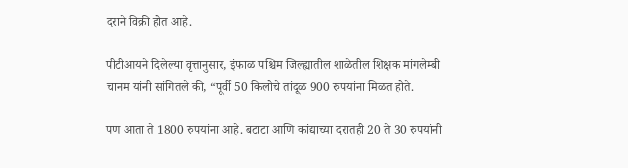दराने विक्री होत आहे.

पीटीआयने दिलेल्या वृत्तानुसार, इंफाळ पश्चिम जिल्ह्यातील शाळेतील शिक्षक मांगलेम्बी चानम यांनी सांगितले की, “पूर्वी 50 किलोचे तांदूळ 900 रुपयांना मिळत होते.

पण आता ते 1800 रुपयांना आहे. बटाटा आणि कांद्याच्या दरातही 20 ते 30 रुपयांनी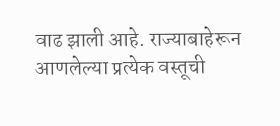वाढ झाली आहे. राज्याबाहेरून आणलेल्या प्रत्येक वस्तूची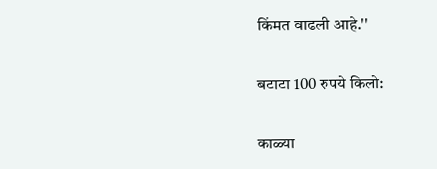किंमत वाढली आहे.''

बटाटा 100 रुपये किलो:

काळ्या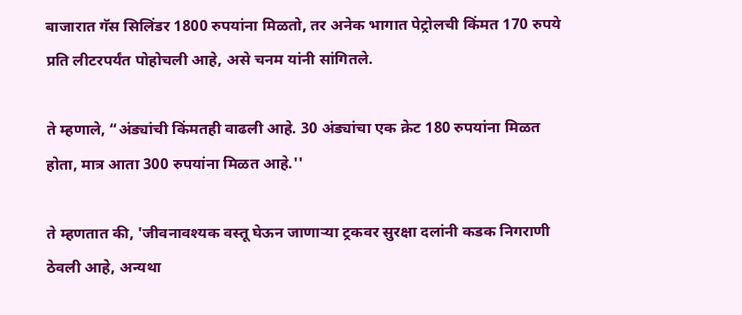बाजारात गॅस सिलिंडर 1800 रुपयांना मिळतो, तर अनेक भागात पेट्रोलची किंमत 170 रुपये प्रति लीटरपर्यंत पोहोचली आहे, असे चनम यांनी सांगितले.

ते म्हणाले, “अंड्यांची किंमतही वाढली आहे. 30 अंड्यांचा एक क्रेट 180 रुपयांना मिळत होता, मात्र आता 300 रुपयांना मिळत आहे.''

ते म्हणतात की, 'जीवनावश्यक वस्तू घेऊन जाणाऱ्या ट्रकवर सुरक्षा दलांनी कडक निगराणी ठेवली आहे, अन्यथा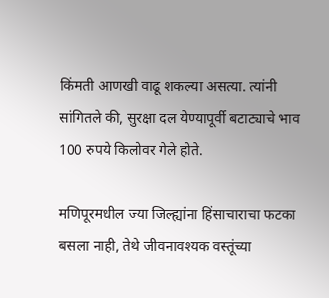किंमती आणखी वाढू शकल्या असत्या. त्यांनी सांगितले की, सुरक्षा दल येण्यापूर्वी बटाट्याचे भाव 100 रुपये किलोवर गेले होते.

मणिपूरमधील ज्या जिल्ह्यांना हिंसाचाराचा फटका बसला नाही, तेथे जीवनावश्यक वस्तूंच्या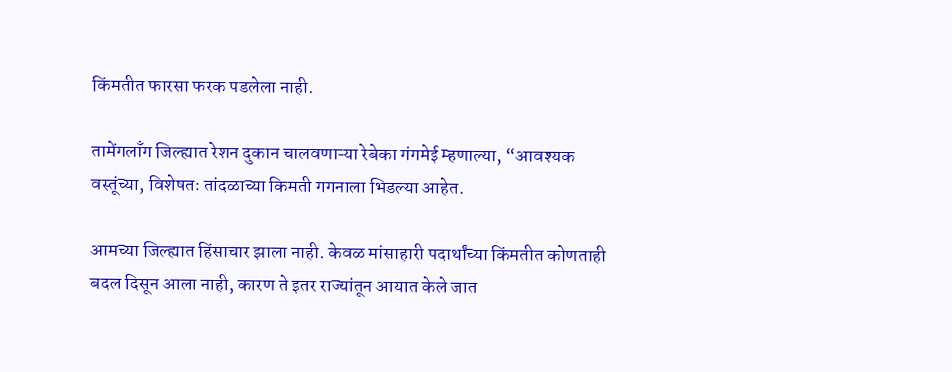किंमतीत फारसा फरक पडलेला नाही.

तामेंगलाँग जिल्ह्यात रेशन दुकान चालवणाऱ्या रेबेका गंगमेई म्हणाल्या, “आवश्यक वस्तूंच्या, विशेषतः तांदळाच्या किमती गगनाला भिडल्या आहेत.

आमच्या जिल्ह्यात हिंसाचार झाला नाही. केवळ मांसाहारी पदार्थांच्या किंमतीत कोणताही बदल दिसून आला नाही, कारण ते इतर राज्यांतून आयात केले जात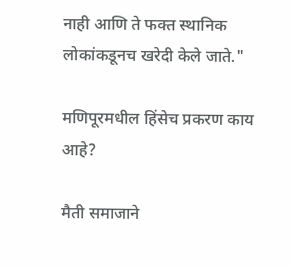नाही आणि ते फक्त स्थानिक लोकांकडूनच खरेदी केले जाते."

मणिपूरमधील हिंसेच प्रकरण काय आहे?

मैती समाजाने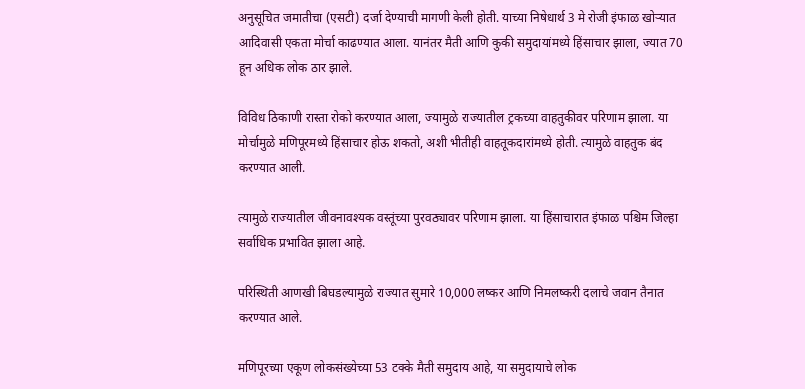अनुसूचित जमातीचा (एसटी) दर्जा देण्याची मागणी केली होती. याच्या निषेधार्थ 3 मे रोजी इंफाळ खोऱ्यात आदिवासी एकता मोर्चा काढण्यात आला. यानंतर मैती आणि कुकी समुदायांमध्ये हिंसाचार झाला, ज्यात 70 हून अधिक लोक ठार झाले.

विविध ठिकाणी रास्ता रोको करण्यात आला, ज्यामुळे राज्यातील ट्रकच्या वाहतुकीवर परिणाम झाला. या मोर्चामुळे मणिपूरमध्ये हिंसाचार होऊ शकतो, अशी भीतीही वाहतूकदारांमध्ये होती. त्यामुळे वाहतुक बंद करण्यात आली.

त्यामुळे राज्यातील जीवनावश्यक वस्तूंच्या पुरवठ्यावर परिणाम झाला. या हिंसाचारात इंफाळ पश्चिम जिल्हा सर्वाधिक प्रभावित झाला आहे.

परिस्थिती आणखी बिघडल्यामुळे राज्यात सुमारे 10,000 लष्कर आणि निमलष्करी दलाचे जवान तैनात करण्यात आले.

मणिपूरच्या एकूण लोकसंख्येच्या 53 टक्के मैती समुदाय आहे, या समुदायाचे लोक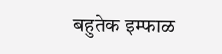बहुतेक इम्फाळ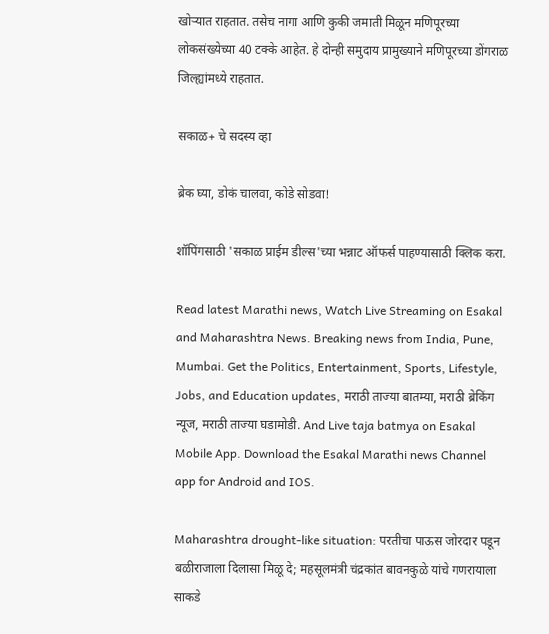खोऱ्यात राहतात. तसेच नागा आणि कुकी जमाती मिळून मणिपूरच्या लोकसंख्येच्या 40 टक्के आहेत. हे दोन्ही समुदाय प्रामुख्याने मणिपूरच्या डोंगराळ जिल्ह्यांमध्ये राहतात.

सकाळ+ चे सदस्य व्हा

ब्रेक घ्या, डोकं चालवा, कोडे सोडवा!

शॉपिंगसाठी 'सकाळ प्राईम डील्स'च्या भन्नाट ऑफर्स पाहण्यासाठी क्लिक करा.

Read latest Marathi news, Watch Live Streaming on Esakal and Maharashtra News. Breaking news from India, Pune, Mumbai. Get the Politics, Entertainment, Sports, Lifestyle, Jobs, and Education updates, मराठी ताज्या बातम्या, मराठी ब्रेकिंग न्यूज, मराठी ताज्या घडामोडी. And Live taja batmya on Esakal Mobile App. Download the Esakal Marathi news Channel app for Android and IOS.

Maharashtra drought-like situation: परतीचा पाऊस जोरदार पडून बळीराजाला दिलासा मिळू दे; महसूलमंत्री चंद्रकांत बावनकुळे यांचे गणरायाला साकडे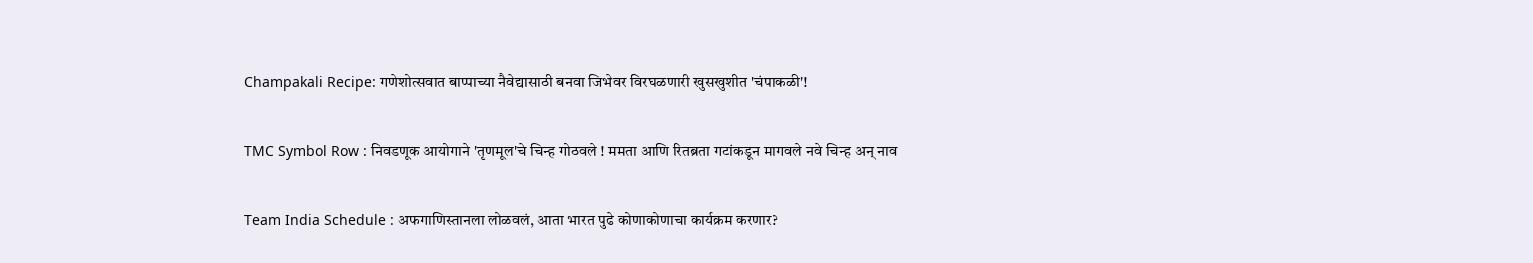Champakali Recipe: गणेशोत्सवात बाप्पाच्या नैवेद्यासाठी बनवा जिभेवर विरघळणारी खुसखुशीत 'चंपाकळी'!

TMC Symbol Row : निवडणूक आयोगाने 'तृणमूल'चे चिन्ह गोठवले ! ममता आणि रितब्रता गटांकडून मागवले नवे चिन्ह अन् नाव

Team India Schedule : अफगाणिस्तानला लोळवलं, आता भारत पुढे कोणाकोणाचा कार्यक्रम करणार?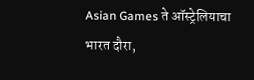Asian Games ते ऑस्ट्रेलियाचा भारत दौरा,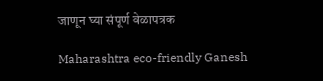जाणून घ्या संपूर्ण वेळापत्रक

Maharashtra eco-friendly Ganesh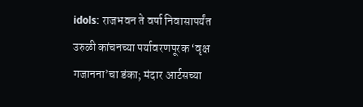idols: राजभवन ते वर्षा निवासापर्यंत उरुळी कांचनच्या पर्यावरणपूरक ‘वृक्ष गजानना’चा डंका; मंदार आर्टसच्या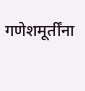गणेशमूर्तींना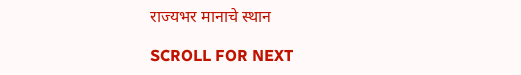राज्यभर मानाचे स्थान

SCROLL FOR NEXT